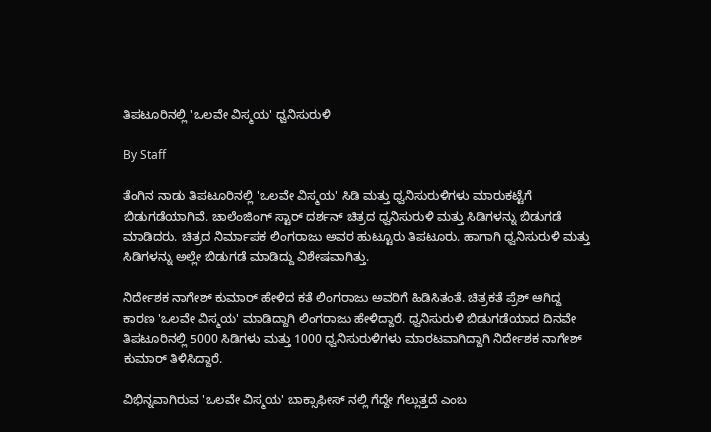ತಿಪಟೂರಿನಲ್ಲಿ 'ಒಲವೇ ವಿಸ್ಮಯ' ಧ್ವನಿಸುರುಳಿ

By Staff

ತೆಂಗಿನ ನಾಡು ತಿಪಟೂರಿನಲ್ಲಿ 'ಒಲವೇ ವಿಸ್ಮಯ' ಸಿಡಿ ಮತ್ತು ಧ್ವನಿಸುರುಳಿಗಳು ಮಾರುಕಟ್ಟೆಗೆ ಬಿಡುಗಡೆಯಾಗಿವೆ. ಚಾಲೆಂಜಿಂಗ್ ಸ್ಟಾರ್ ದರ್ಶನ್ ಚಿತ್ರದ ಧ್ವನಿಸುರುಳಿ ಮತ್ತು ಸಿಡಿಗಳನ್ನು ಬಿಡುಗಡೆ ಮಾಡಿದರು. ಚಿತ್ರದ ನಿರ್ಮಾಪಕ ಲಿಂಗರಾಜು ಅವರ ಹುಟ್ಟೂರು ತಿಪಟೂರು. ಹಾಗಾಗಿ ಧ್ವನಿಸುರುಳಿ ಮತ್ತು ಸಿಡಿಗಳನ್ನು ಅಲ್ಲೇ ಬಿಡುಗಡೆ ಮಾಡಿದ್ದು ವಿಶೇಷವಾಗಿತ್ತು.

ನಿರ್ದೇಶಕ ನಾಗೇಶ್ ಕುಮಾರ್ ಹೇಳಿದ ಕತೆ ಲಿಂಗರಾಜು ಅವರಿಗೆ ಹಿಡಿಸಿತಂತೆ. ಚಿತ್ರಕತೆ ಪ್ರೆಶ್ ಆಗಿದ್ದ ಕಾರಣ 'ಒಲವೇ ವಿಸ್ಮಯ' ಮಾಡಿದ್ದಾಗಿ ಲಿಂಗರಾಜು ಹೇಳಿದ್ದಾರೆ. ಧ್ವನಿಸುರುಳಿ ಬಿಡುಗಡೆಯಾದ ದಿನವೇ ತಿಪಟೂರಿನಲ್ಲಿ 5000 ಸಿಡಿಗಳು ಮತ್ತು 1000 ಧ್ವನಿಸುರುಳಿಗಳು ಮಾರಟವಾಗಿದ್ದಾಗಿ ನಿರ್ದೇಶಕ ನಾಗೇಶ್ ಕುಮಾರ್ ತಿಳಿಸಿದ್ದಾರೆ.

ವಿಭಿನ್ನವಾಗಿರುವ 'ಒಲವೇ ವಿಸ್ಮಯ' ಬಾಕ್ಸಾಫೀಸ್ ನಲ್ಲಿ ಗೆದ್ದೇ ಗೆಲ್ಲುತ್ತದೆ ಎಂಬ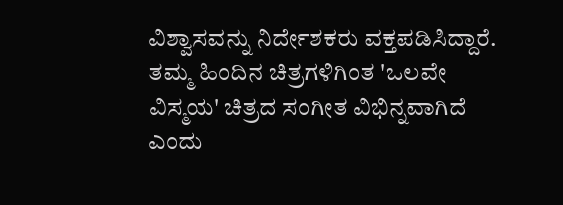ವಿಶ್ವಾಸವನ್ನು ನಿರ್ದೇಶಕರು ವಕ್ತಪಡಿಸಿದ್ದಾರೆ. ತಮ್ಮ ಹಿಂದಿನ ಚಿತ್ರಗಳಿಗಿಂತ 'ಒಲವೇ ವಿಸ್ಮಯ' ಚಿತ್ರದ ಸಂಗೀತ ವಿಭಿನ್ನವಾಗಿದೆ ಎಂದು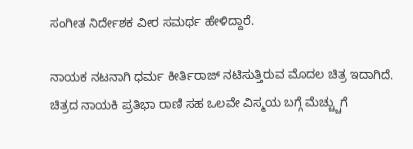ಸಂಗೀತ ನಿರ್ದೇಶಕ ವೀರ ಸಮರ್ಥ ಹೇಳಿದ್ದಾರೆ.

ನಾಯಕ ನಟನಾಗಿ ಧರ್ಮ ಕೀರ್ತಿರಾಜ್ ನಟಿಸುತ್ತಿರುವ ಮೊದಲ ಚಿತ್ರ ಇದಾಗಿದೆ. ಚಿತ್ರದ ನಾಯಕಿ ಪ್ರತಿಭಾ ರಾಣಿ ಸಹ ಒಲವೇ ವಿಸ್ಮಯ ಬಗ್ಗೆ ಮೆಚ್ಚ್ಚುಗೆ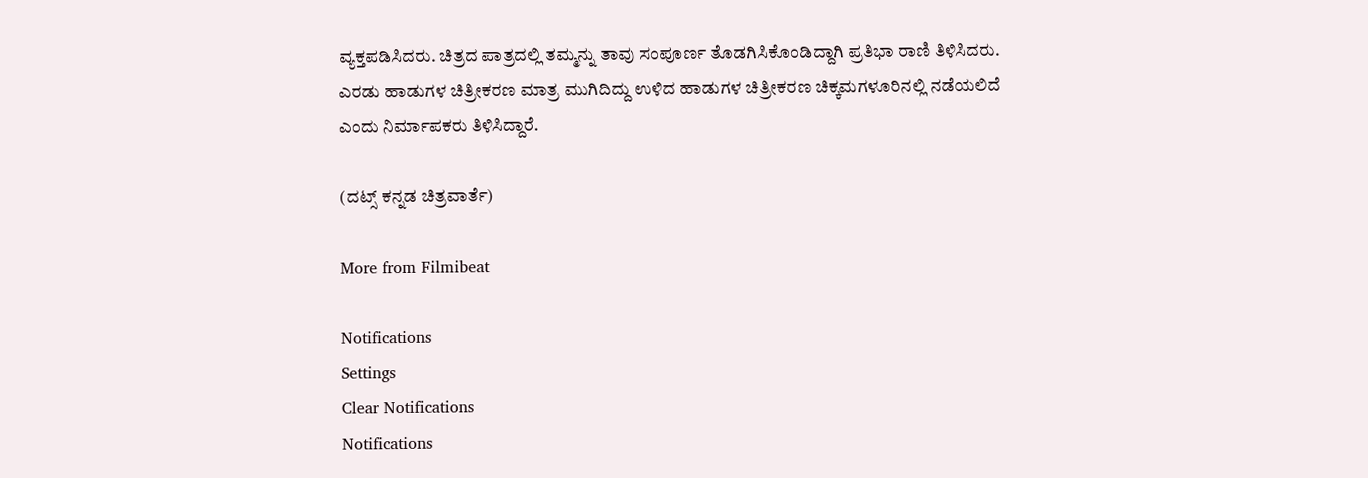ವ್ಯಕ್ತಪಡಿಸಿದರು. ಚಿತ್ರದ ಪಾತ್ರದಲ್ಲಿ ತಮ್ಮನ್ನು ತಾವು ಸಂಪೂರ್ಣ ತೊಡಗಿಸಿಕೊಂಡಿದ್ದಾಗಿ ಪ್ರತಿಭಾ ರಾಣಿ ತಿಳಿಸಿದರು. ಎರಡು ಹಾಡುಗಳ ಚಿತ್ರೀಕರಣ ಮಾತ್ರ ಮುಗಿದಿದ್ದು ಉಳಿದ ಹಾಡುಗಳ ಚಿತ್ರೀಕರಣ ಚಿಕ್ಕಮಗಳೂರಿನಲ್ಲಿ ನಡೆಯಲಿದೆ ಎಂದು ನಿರ್ಮಾಪಕರು ತಿಳಿಸಿದ್ದಾರೆ.

(ದಟ್ಸ್ ಕನ್ನಡ ಚಿತ್ರವಾರ್ತೆ)

More from Filmibeat

Notifications
Settings
Clear Notifications
Notifications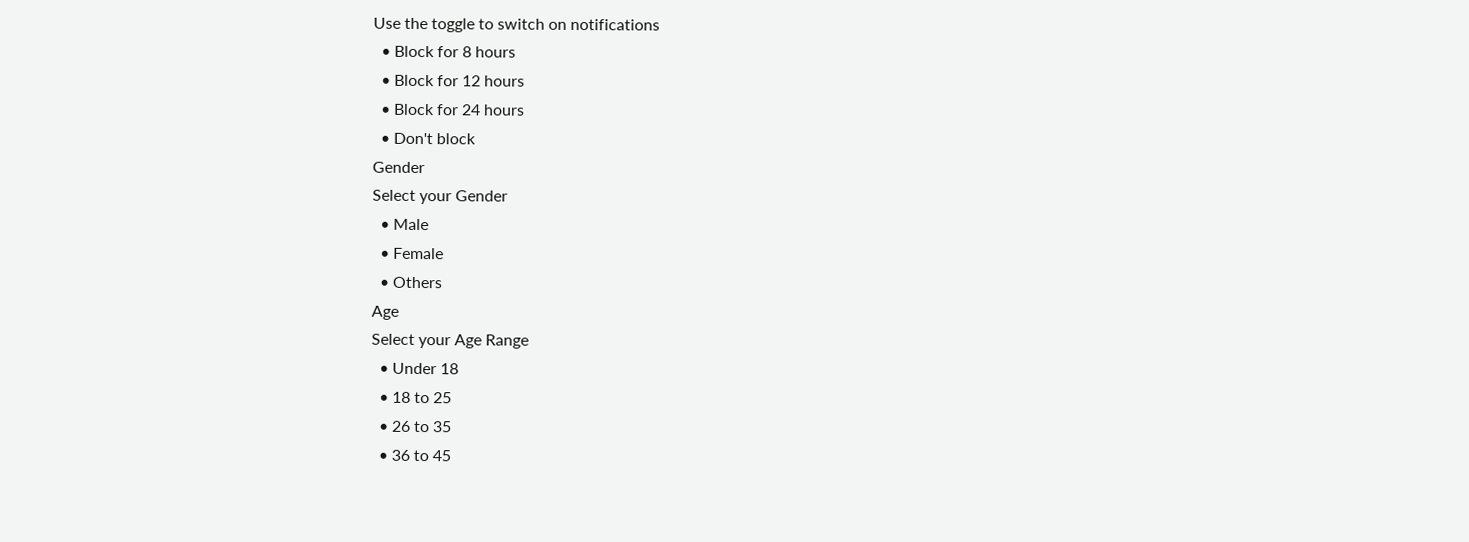Use the toggle to switch on notifications
  • Block for 8 hours
  • Block for 12 hours
  • Block for 24 hours
  • Don't block
Gender
Select your Gender
  • Male
  • Female
  • Others
Age
Select your Age Range
  • Under 18
  • 18 to 25
  • 26 to 35
  • 36 to 45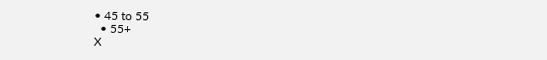• 45 to 55
  • 55+
X